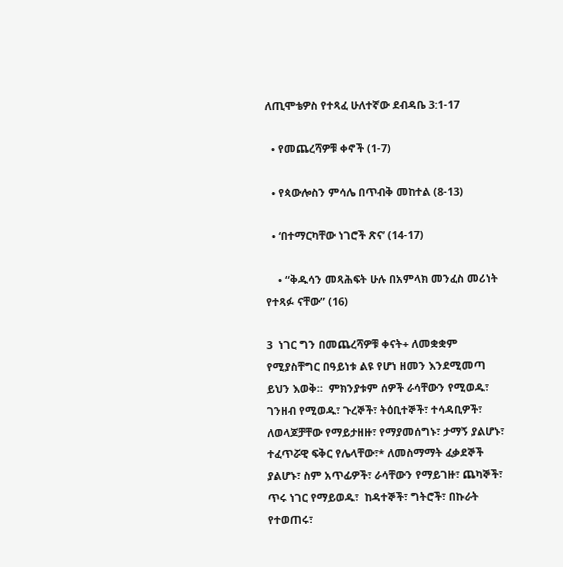ለጢሞቴዎስ የተጻፈ ሁለተኛው ደብዳቤ 3:1-17

  • የመጨረሻዎቹ ቀኖች (1-7)

  • የጳውሎስን ምሳሌ በጥብቅ መከተል (8-13)

  • ‘በተማርካቸው ነገሮች ጽና’ (14-17)

    • “ቅዱሳን መጻሕፍት ሁሉ በአምላክ መንፈስ መሪነት የተጻፉ ናቸው” (16)

3  ነገር ግን በመጨረሻዎቹ ቀናት+ ለመቋቋም የሚያስቸግር በዓይነቱ ልዩ የሆነ ዘመን እንደሚመጣ ይህን እወቅ።  ምክንያቱም ሰዎች ራሳቸውን የሚወዱ፣ ገንዘብ የሚወዱ፣ ጉረኞች፣ ትዕቢተኞች፣ ተሳዳቢዎች፣ ለወላጆቻቸው የማይታዘዙ፣ የማያመሰግኑ፣ ታማኝ ያልሆኑ፣  ተፈጥሯዊ ፍቅር የሌላቸው፣* ለመስማማት ፈቃደኞች ያልሆኑ፣ ስም አጥፊዎች፣ ራሳቸውን የማይገዙ፣ ጨካኞች፣ ጥሩ ነገር የማይወዱ፣  ከዳተኞች፣ ግትሮች፣ በኩራት የተወጠሩ፣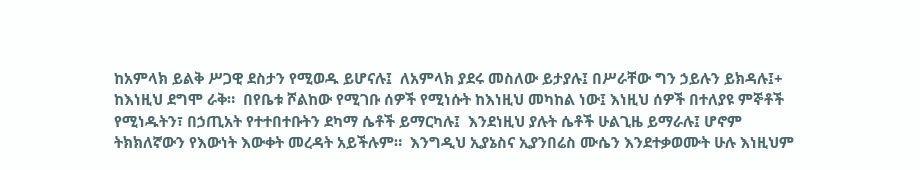ከአምላክ ይልቅ ሥጋዊ ደስታን የሚወዱ ይሆናሉ፤  ለአምላክ ያደሩ መስለው ይታያሉ፤ በሥራቸው ግን ኃይሉን ይክዳሉ፤+ ከእነዚህ ደግሞ ራቅ።  በየቤቱ ሾልከው የሚገቡ ሰዎች የሚነሱት ከእነዚህ መካከል ነው፤ እነዚህ ሰዎች በተለያዩ ምኞቶች የሚነዱትን፣ በኃጢአት የተተበተቡትን ደካማ ሴቶች ይማርካሉ፤  እንደነዚህ ያሉት ሴቶች ሁልጊዜ ይማራሉ፤ ሆኖም ትክክለኛውን የእውነት እውቀት መረዳት አይችሉም።  እንግዲህ ኢያኔስና ኢያንበሬስ ሙሴን እንደተቃወሙት ሁሉ እነዚህም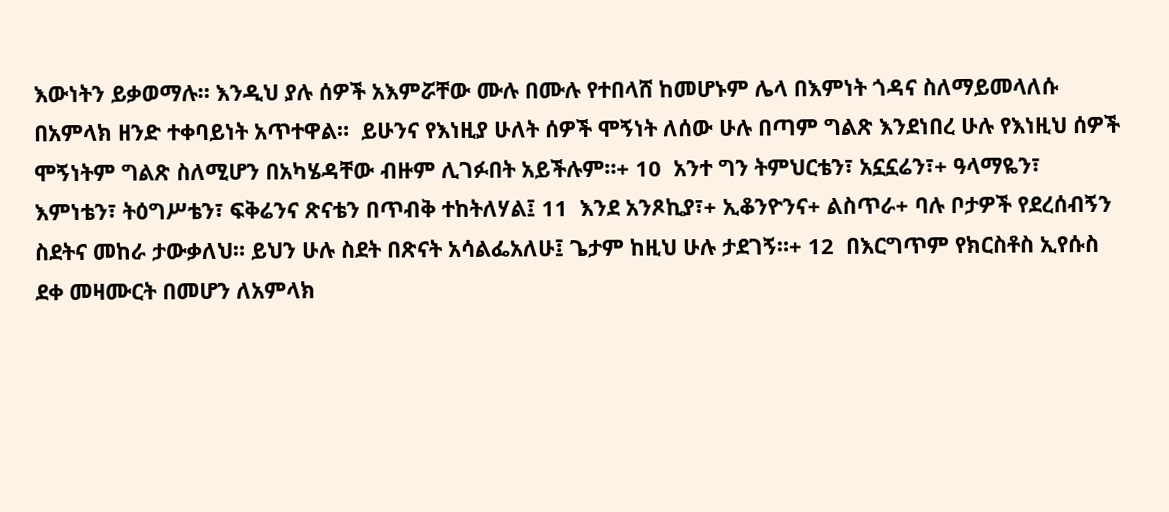እውነትን ይቃወማሉ። እንዲህ ያሉ ሰዎች አእምሯቸው ሙሉ በሙሉ የተበላሸ ከመሆኑም ሌላ በእምነት ጎዳና ስለማይመላለሱ በአምላክ ዘንድ ተቀባይነት አጥተዋል።  ይሁንና የእነዚያ ሁለት ሰዎች ሞኝነት ለሰው ሁሉ በጣም ግልጽ እንደነበረ ሁሉ የእነዚህ ሰዎች ሞኝነትም ግልጽ ስለሚሆን በአካሄዳቸው ብዙም ሊገፉበት አይችሉም።+ 10  አንተ ግን ትምህርቴን፣ አኗኗሬን፣+ ዓላማዬን፣ እምነቴን፣ ትዕግሥቴን፣ ፍቅሬንና ጽናቴን በጥብቅ ተከትለሃል፤ 11  እንደ አንጾኪያ፣+ ኢቆንዮንና+ ልስጥራ+ ባሉ ቦታዎች የደረሰብኝን ስደትና መከራ ታውቃለህ። ይህን ሁሉ ስደት በጽናት አሳልፌአለሁ፤ ጌታም ከዚህ ሁሉ ታደገኝ።+ 12  በእርግጥም የክርስቶስ ኢየሱስ ደቀ መዛሙርት በመሆን ለአምላክ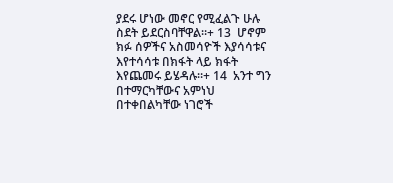ያደሩ ሆነው መኖር የሚፈልጉ ሁሉ ስደት ይደርስባቸዋል።+ 13  ሆኖም ክፉ ሰዎችና አስመሳዮች እያሳሳቱና እየተሳሳቱ በክፋት ላይ ክፋት እየጨመሩ ይሄዳሉ።+ 14  አንተ ግን በተማርካቸውና አምነህ በተቀበልካቸው ነገሮች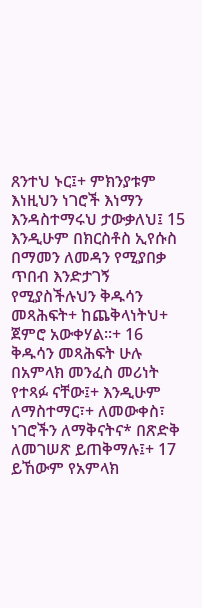ጸንተህ ኑር፤+ ምክንያቱም እነዚህን ነገሮች እነማን እንዳስተማሩህ ታውቃለህ፤ 15  እንዲሁም በክርስቶስ ኢየሱስ በማመን ለመዳን የሚያበቃ ጥበብ እንድታገኝ የሚያስችሉህን ቅዱሳን መጻሕፍት+ ከጨቅላነትህ+ ጀምሮ አውቀሃል።+ 16  ቅዱሳን መጻሕፍት ሁሉ በአምላክ መንፈስ መሪነት የተጻፉ ናቸው፤+ እንዲሁም ለማስተማር፣+ ለመውቀስ፣ ነገሮችን ለማቅናትና* በጽድቅ ለመገሠጽ ይጠቅማሉ፤+ 17  ይኸውም የአምላክ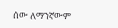ሰው ለማንኛውም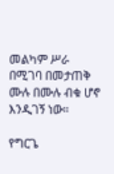መልካም ሥራ በሚገባ በመታጠቅ ሙሉ በሙሉ ብቁ ሆኖ እንዲገኝ ነው።

የግርጌ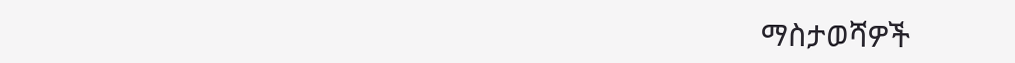ማስታወሻዎች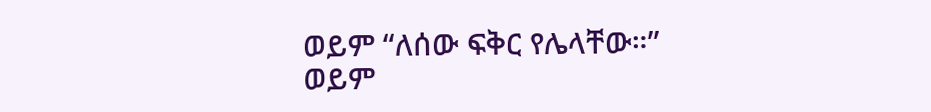ወይም “ለሰው ፍቅር የሌላቸው።”
ወይም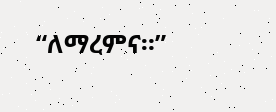“ለማረምና።”